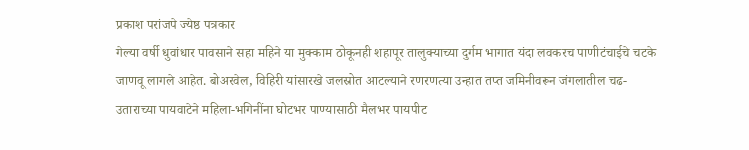प्रकाश परांजपे ज्येष्ठ पत्रकार
गेल्या वर्षी धुवांधार पावसाने सहा महिने या मुक्काम ठोकूनही शहापूर तालुक्याच्या दुर्गम भागात यंदा लवकरच पाणीटंचाईचे चटके जाणवू लागले आहेत. बोअरवेल, विहिरी यांसारखे जलस्रोत आटल्याने रणरणत्या उन्हात तप्त जमिनीवरून जंगलातील चढ-उताराच्या पायवाटेने महिला-भगिनींना घोटभर पाण्यासाठी मैलभर पायपीट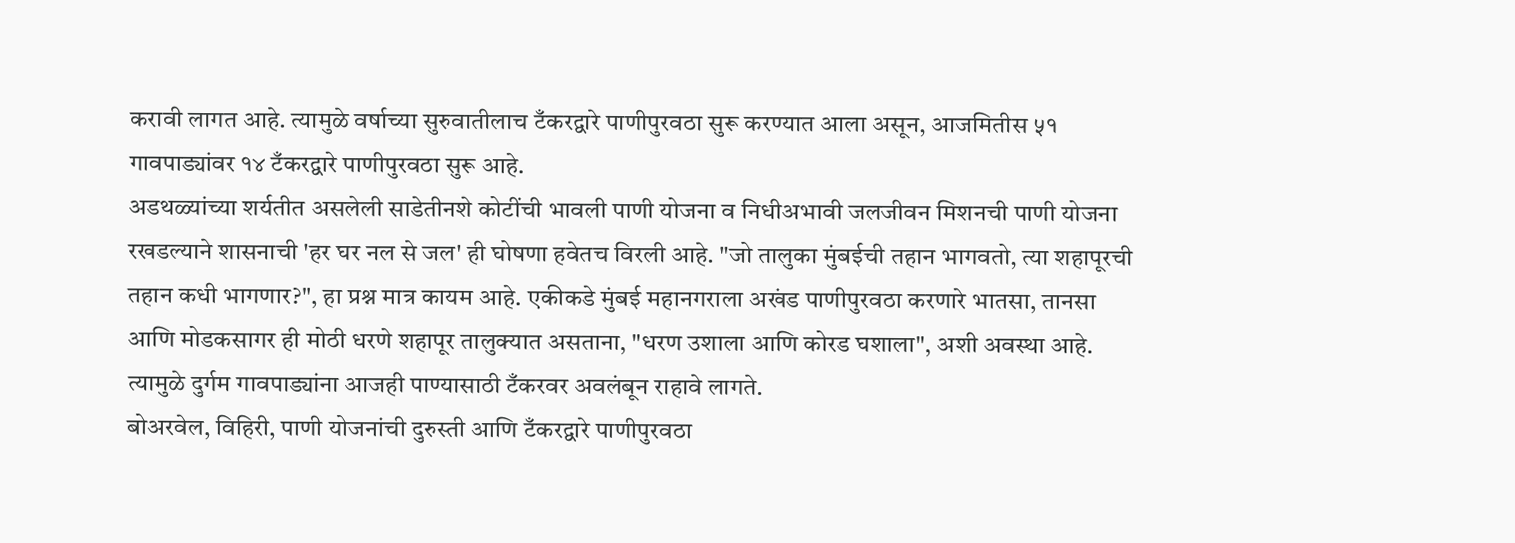करावी लागत आहे. त्यामुळे वर्षाच्या सुरुवातीलाच टँकरद्वारे पाणीपुरवठा सुरू करण्यात आला असून, आजमितीस ५१ गावपाड्यांवर १४ टँकरद्वारे पाणीपुरवठा सुरू आहे.
अडथळ्यांच्या शर्यतीत असलेली साडेतीनशे कोटींची भावली पाणी योजना व निधीअभावी जलजीवन मिशनची पाणी योजना रखडल्याने शासनाची 'हर घर नल से जल' ही घोषणा हवेतच विरली आहे. "जो तालुका मुंबईची तहान भागवतो, त्या शहापूरची तहान कधी भागणार?", हा प्रश्न मात्र कायम आहे. एकीकडे मुंबई महानगराला अखंड पाणीपुरवठा करणारे भातसा, तानसा आणि मोडकसागर ही मोठी धरणे शहापूर तालुक्यात असताना, "धरण उशाला आणि कोरड घशाला", अशी अवस्था आहे. त्यामुळे दुर्गम गावपाड्यांना आजही पाण्यासाठी टँकरवर अवलंबून राहावे लागते.
बोअरवेल, विहिरी, पाणी योजनांची दुरुस्ती आणि टँकरद्वारे पाणीपुरवठा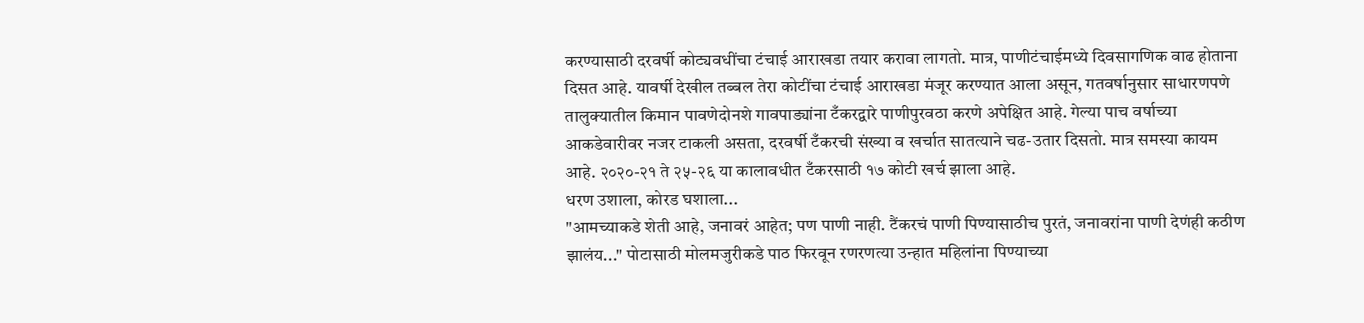करण्यासाठी दरवर्षी कोट्यवधींचा टंचाई आराखडा तयार करावा लागतो. मात्र, पाणीटंचाईमध्ये दिवसागणिक वाढ होताना दिसत आहे. यावर्षी देखील तब्बल तेरा कोटींचा टंचाई आराखडा मंजूर करण्यात आला असून, गतवर्षानुसार साधारणपणे तालुक्यातील किमान पावणेदोनशे गावपाड्यांना टँकरद्वारे पाणीपुरवठा करणे अपेक्षित आहे. गेल्या पाच वर्षाच्या आकडेवारीवर नजर टाकली असता, दरवर्षी टँकरची संख्या व खर्चात सातत्याने चढ-उतार दिसतो. मात्र समस्या कायम आहे. २०२०-२१ ते २५-२६ या कालावधीत टँकरसाठी १७ कोटी खर्च झाला आहे.
धरण उशाला, कोरड घशाला...
"आमच्याकडे शेती आहे, जनावरं आहेत; पण पाणी नाही. टैंकरचं पाणी पिण्यासाठीच पुरतं, जनावरांना पाणी देणंही कठीण झालंय..." पोटासाठी मोलमजुरीकडे पाठ फिरवून रणरणत्या उन्हात महिलांना पिण्याच्या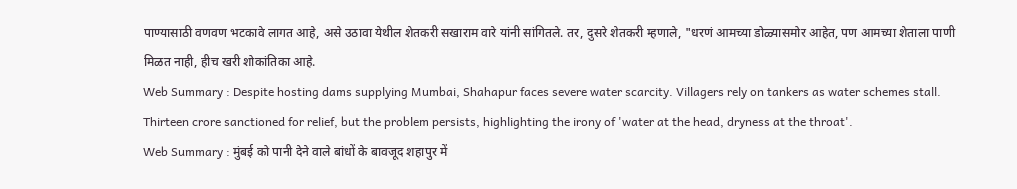पाण्यासाठी वणवण भटकावे लागत आहे, असे उठावा येथील शेतकरी सखाराम वारे यांनी सांगितले. तर, दुसरे शेतकरी म्हणाले, "धरणं आमच्या डोळ्यासमोर आहेत, पण आमच्या शेताला पाणी मिळत नाही, हीच खरी शोकांतिका आहे.
Web Summary : Despite hosting dams supplying Mumbai, Shahapur faces severe water scarcity. Villagers rely on tankers as water schemes stall. Thirteen crore sanctioned for relief, but the problem persists, highlighting the irony of 'water at the head, dryness at the throat'.
Web Summary : मुंबई को पानी देने वाले बांधों के बावजूद शहापुर में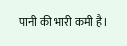पानी की भारी कमी है।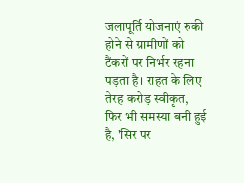जलापूर्ति योजनाएं रुकी होने से ग्रामीणों को टैंकरों पर निर्भर रहना पड़ता है। राहत के लिए तेरह करोड़ स्वीकृत, फिर भी समस्या बनी हुई है, 'सिर पर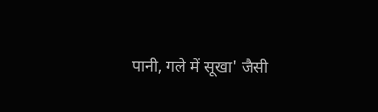पानी, गले में सूखा' जैसी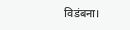विडंबना।